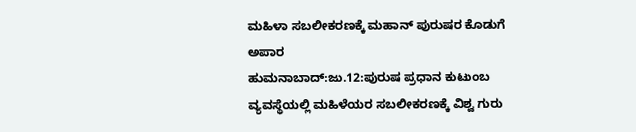ಮಹಿಳಾ ಸಬಲೀಕರಣಕ್ಕೆ ಮಹಾನ್ ಪುರುಷರ ಕೊಡುಗೆ ಅಪಾರ
ಹುಮನಾಬಾದ್:ಜು.12:ಪುರುಷ ಪ್ರಧಾನ ಕುಟುಂಬ ವ್ಯವಸ್ಥೆಯಲ್ಲಿ ಮಹಿಳೆಯರ ಸಬಲೀಕರಣಕ್ಕೆ ವಿಶ್ವ ಗುರು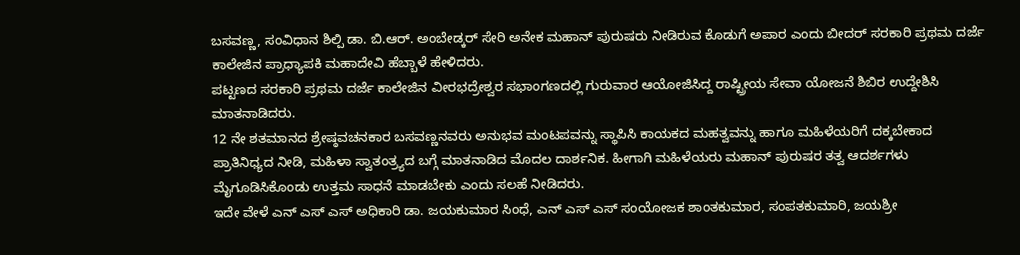ಬಸವಣ್ಣ, ಸಂವಿಧಾನ ಶಿಲ್ಪಿ ಡಾ. ಬಿ.ಆರ್. ಅಂಬೇಡ್ಕರ್ ಸೇರಿ ಅನೇಕ ಮಹಾನ್ ಪುರುಷರು ನೀಡಿರುವ ಕೊಡುಗೆ ಅಪಾರ ಎಂದು ಬೀದರ್ ಸರಕಾರಿ ಪ್ರಥಮ ದರ್ಜೆ ಕಾಲೇಜಿನ ಪ್ರಾಧ್ಯಾಪಕಿ ಮಹಾದೇವಿ ಹೆಬ್ಬಾಳೆ ಹೇಳಿದರು.
ಪಟ್ಟಣದ ಸರಕಾರಿ ಪ್ರಥಮ ದರ್ಜೆ ಕಾಲೇಜಿನ ವೀರಭದ್ರೇಶ್ವರ ಸಭಾಂಗಣದಲ್ಲಿ ಗುರುವಾರ ಆಯೋಜಿಸಿದ್ದ ರಾಷ್ಟ್ರೀಯ ಸೇವಾ ಯೋಜನೆ ಶಿಬಿರ ಉದ್ದೇಶಿಸಿ ಮಾತನಾಡಿದರು.
12 ನೇ ಶತಮಾನದ ಶ್ರೇಷ್ಠವಚನಕಾರ ಬಸವಣ್ಣನವರು ಅನುಭವ ಮಂಟಪವನ್ನು ಸ್ಥಾಪಿಸಿ ಕಾಯಕದ ಮಹತ್ವವನ್ನು ಹಾಗೂ ಮಹಿಳೆಯರಿಗೆ ದಕ್ಕಬೇಕಾದ ಪ್ರಾತಿನಿಧ್ಯದ ನೀಡಿ, ಮಹಿಳಾ ಸ್ವಾತಂತ್ರ್ಯದ ಬಗ್ಗೆ ಮಾತನಾಡಿದ ಮೊದಲ ದಾರ್ಶನಿಕ. ಹೀಗಾಗಿ ಮಹಿಳೆಯರು ಮಹಾನ್ ಪುರುಷರ ತತ್ವ ಆದರ್ಶಗಳು ಮೈಗೂಡಿಸಿಕೊಂಡು ಉತ್ತಮ ಸಾಧನೆ ಮಾಡಬೇಕು ಎಂದು ಸಲಹೆ ನೀಡಿದರು.
ಇದೇ ವೇಳೆ ಎನ್ ಎಸ್ ಎಸ್ ಅಧಿಕಾರಿ ಡಾ. ಜಯಕುಮಾರ ಸಿಂಧೆ, ಎನ್ ಎಸ್ ಎಸ್ ಸಂಯೋಜಕ ಶಾಂತಕುಮಾರ, ಸಂಪತಕುಮಾರಿ, ಜಯಶ್ರೀ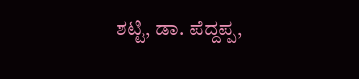ಶಟ್ಟಿ, ಡಾ. ಪೆದ್ದಪ್ಪ,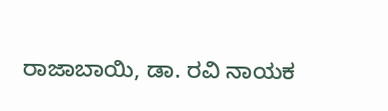ರಾಜಾಬಾಯಿ, ಡಾ. ರವಿ ನಾಯಕ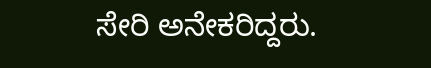ಸೇರಿ ಅನೇಕರಿದ್ದರು.